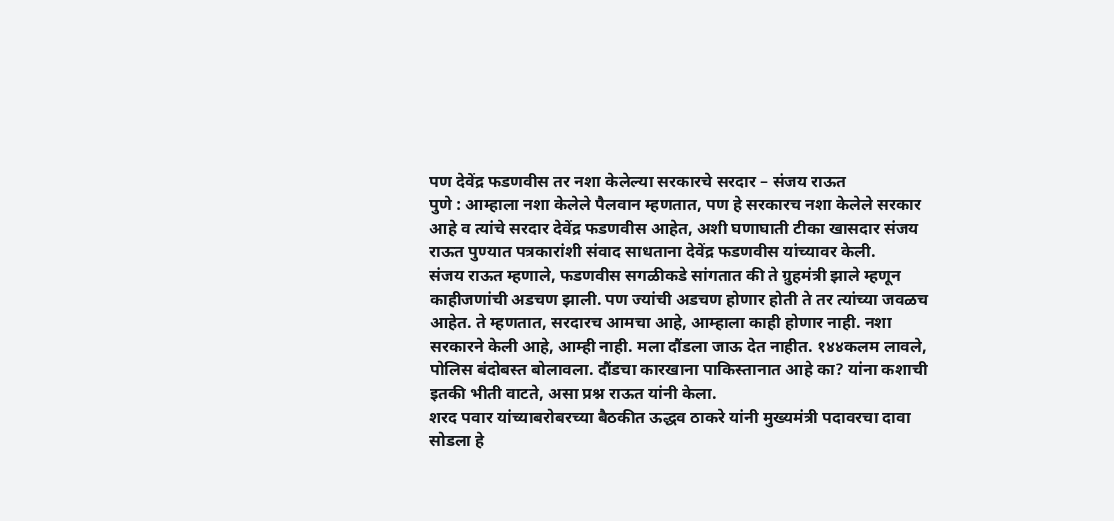पण देवेंद्र फडणवीस तर नशा केलेल्या सरकारचे सरदार – संजय राऊत
पुणे : आम्हाला नशा केलेले पैलवान म्हणतात, पण हे सरकारच नशा केलेले सरकार आहे व त्यांचे सरदार देवेंद्र फडणवीस आहेत, अशी घणाघाती टीका खासदार संजय राऊत पुण्यात पत्रकारांशी संवाद साधताना देवेंद्र फडणवीस यांच्यावर केली.
संजय राऊत म्हणाले, फडणवीस सगळीकडे सांगतात की ते ग्रुहमंत्री झाले म्हणून काहीजणांची अडचण झाली. पण ज्यांची अडचण होणार होती ते तर त्यांच्या जवळच आहेत. ते म्हणतात, सरदारच आमचा आहे, आम्हाला काही होणार नाही. नशा सरकारने केली आहे, आम्ही नाही. मला दौंडला जाऊ देत नाहीत. १४४कलम लावले, पोलिस बंदोबस्त बोलावला. दौंडचा कारखाना पाकिस्तानात आहे का? यांना कशाची इतकी भीती वाटते, असा प्रश्न राऊत यांनी केला.
शरद पवार यांच्याबरोबरच्या बैठकीत ऊद्धव ठाकरे यांनी मुख्यमंत्री पदावरचा दावा सोडला हे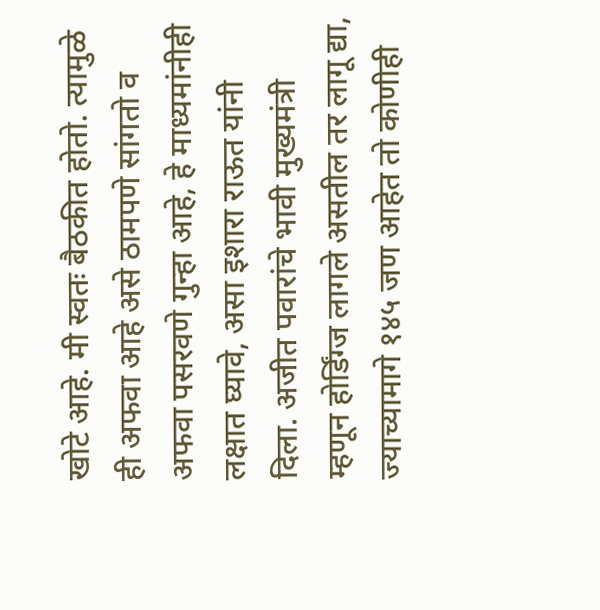खोटे आहे. मी स्वतः बैठकीत होतो. त्यामुळे ही अफवा आहे असे ठामपणे सांगतो व अफवा पसरवणे गुन्हा आहे, हे माध्यमांनीही लक्षात घ्यावे, असा इशारा राऊत यांनी दिला. अजीत पवारांचे भावी मुख्यमंत्री म्हणून होर्डिंग्ज लागले असतील तर लागू द्या, ज्याच्यामागे १४५ जण आहेत तो कोणीही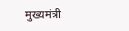मुख्यमंत्री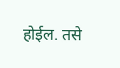होईल. तसे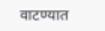वाटण्यात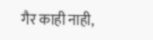गैर काही नाही,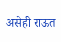असेही राऊत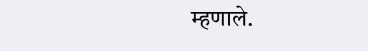म्हणाले.